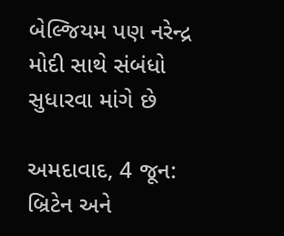બેલ્જિયમ પણ નરેન્દ્ર મોદી સાથે સંબંધો સુધારવા માંગે છે

અમદાવાદ, 4 જૂન: બ્રિટેન અને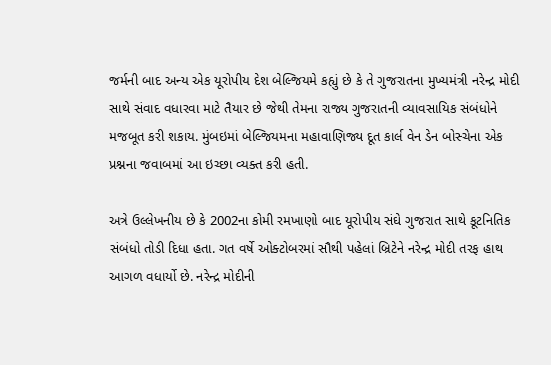જર્મની બાદ અન્ય એક યૂરોપીય દેશ બેલ્જિયમે કહ્યું છે કે તે ગુજરાતના મુખ્યમંત્રી નરેન્દ્ર મોદી સાથે સંવાદ વધારવા માટે તૈયાર છે જેથી તેમના રાજ્ય ગુજરાતની વ્યાવસાયિક સંબંધોને મજબૂત કરી શકાય. મુંબઇમાં બેલ્જિયમના મહાવાણિજ્ય દૂત કાર્લ વેન ડેન બોસ્ચેના એક પ્રશ્નના જવાબમાં આ ઇચ્છા વ્યક્ત કરી હતી.

અત્રે ઉલ્લેખનીય છે કે 2002ના કોમી રમખાણો બાદ યૂરોપીય સંઘે ગુજરાત સાથે કૂટનિતિક સંબંધો તોડી દિધા હતા. ગત વર્ષે ઓક્ટોબરમાં સૌથી પહેલાં બ્રિટેને નરેન્દ્ર મોદી તરફ હાથ આગળ વધાર્યો છે. નરેન્દ્ર મોદીની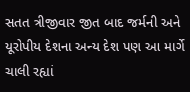સતત ત્રીજીવાર જીત બાદ જર્મની અને યૂરોપીય દેશના અન્ય દેશ પણ આ માર્ગે ચાલી રહ્યાં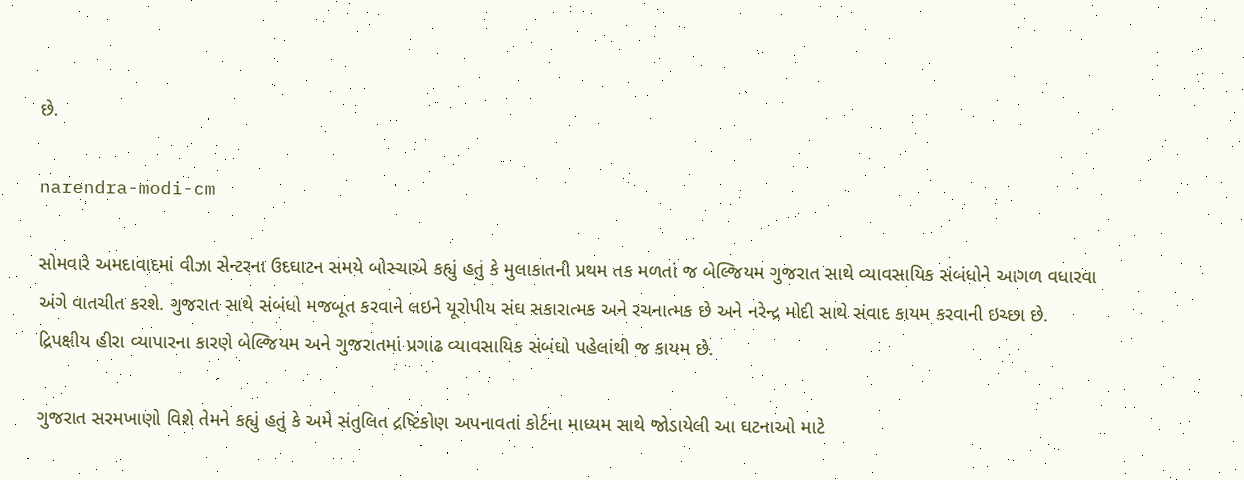છે.

narendra-modi-cm

સોમવારે અમદાવાદમાં વીઝા સેન્ટરના ઉદઘાટન સમયે બોસ્ચાએ કહ્યું હતું કે મુલાકાતની પ્રથમ તક મળતાં જ બેલ્જિયમ ગુજરાત સાથે વ્યાવસાયિક સંબંધોને આગળ વધારવા અંગે વાતચીત કરશે. ગુજરાત સાથે સંબંધો મજબૂત કરવાને લઇને યૂરોપીય સંઘ સકારાત્મક અને રચનાત્મક છે અને નરેન્દ્ર મોદી સાથે સંવાદ કાયમ કરવાની ઇચ્છા છે. દ્રિપક્ષીય હીરા વ્યાપારના કારણે બેલ્જિયમ અને ગુજરાતમાં પ્રગાઢ વ્યાવસાયિક સંબંધો પહેલાંથી જ કાયમ છે.

ગુજરાત સરમખાણો વિશે તેમને કહ્યું હતું કે અમે સંતુલિત દ્રષ્ટિકોણ અપનાવતાં કોર્ટના માધ્યમ સાથે જોડાયેલી આ ઘટનાઓ માટે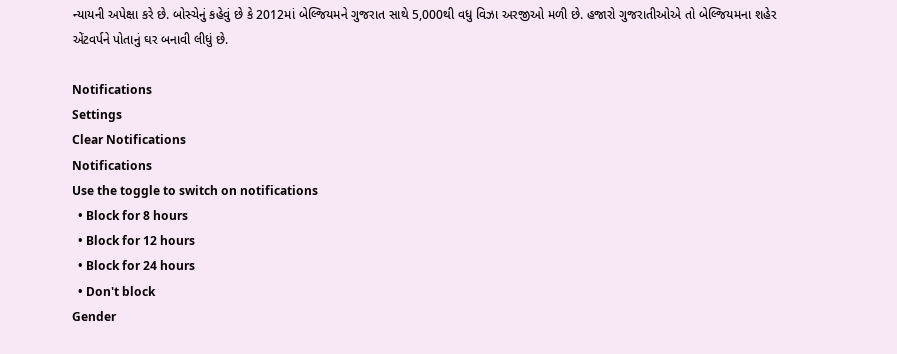ન્યાયની અપેક્ષા કરે છે. બોસ્ચેનું કહેવું છે કે 2012માં બેલ્જિયમને ગુજરાત સાથે 5,000થી વધુ વિઝા અરજીઓ મળી છે. હજારો ગુજરાતીઓએ તો બેલ્જિયમના શહેર એંટવર્પને પોતાનું ઘર બનાવી લીધું છે.

Notifications
Settings
Clear Notifications
Notifications
Use the toggle to switch on notifications
  • Block for 8 hours
  • Block for 12 hours
  • Block for 24 hours
  • Don't block
Gender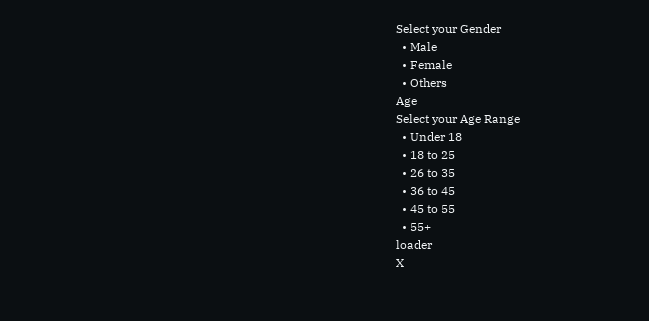Select your Gender
  • Male
  • Female
  • Others
Age
Select your Age Range
  • Under 18
  • 18 to 25
  • 26 to 35
  • 36 to 45
  • 45 to 55
  • 55+
loader
X